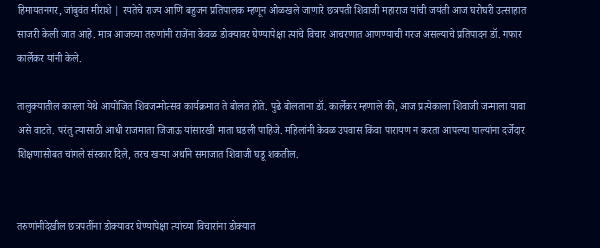हिमायतनगर, जांबुवंत मीराशे | रयतेचे राज्य आणि बहुजन प्रतिपालक म्हणून ओळखले जाणारे छत्रपती शिवाजी महाराज यांची जयंती आज घरोघरी उत्साहात साजरी केली जात आहे. मात्र आजच्या तरुणांनी राजेंना केवळ डोक्यावर घेण्यापेक्षा त्यांचे विचार आचरणात आणण्याची गरज असल्याचे प्रतिपादन डॉ. गफार कार्लेकर यांनी केले.

तालुक्यातील कारला येथे आयोजित शिवजन्मोत्सव कार्यक्रमात ते बोलत होते. पुढे बोलताना डॉ. कार्लेकर म्हणाले की, आज प्रत्येकाला शिवाजी जन्माला यावा असे वाटते. परंतु त्यासाठी आधी राजमाता जिजाऊ यांसारखी माता घडली पाहिजे. महिलांनी केवळ उपवास किंवा पारायण न करता आपल्या पाल्यांना दर्जेदार शिक्षणासोबत चांगले संस्कार दिले, तरच खऱ्या अर्थाने समाजात शिवाजी घडू शकतील.


तरुणांनीदेखील छत्रपतींना डोक्यावर घेण्यापेक्षा त्यांच्या विचारांना डोक्यात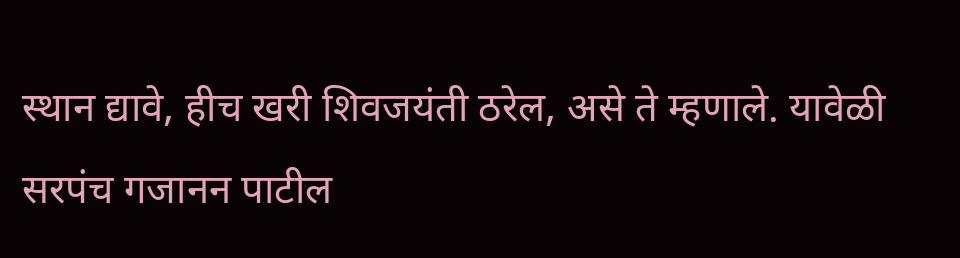स्थान द्यावे, हीच खरी शिवजयंती ठरेल, असे ते म्हणाले. यावेळी सरपंच गजानन पाटील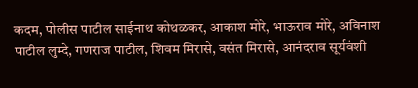कदम, पोलीस पाटील साईनाथ कोथळकर, आकाश मोरे, भाऊराव मोरे, अविनाश पाटील लुम्दे, गणराज पाटील, शिवम मिरासे, वसंत मिरासे, आनंदराव सूर्यवंशी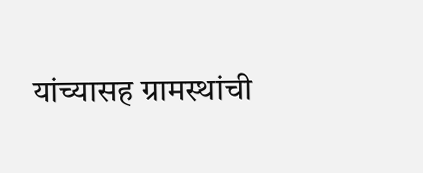यांच्यासह ग्रामस्थांची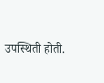उपस्थिती होती.